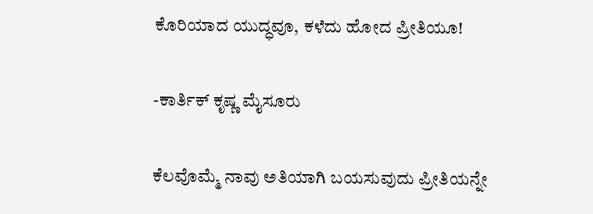ಕೊರಿಯಾದ ಯುದ್ಧವೂ, ಕಳೆದು ಹೋದ ಪ್ರೀತಿಯೂ!

-ಕಾರ್ತಿಕ್ ಕೃಷ್ಣ ಮೈಸೂರು

ಕೆಲವೊಮ್ಮೆ ನಾವು ಅತಿಯಾಗಿ ಬಯಸುವುದು ಪ್ರೀತಿಯನ್ನೇ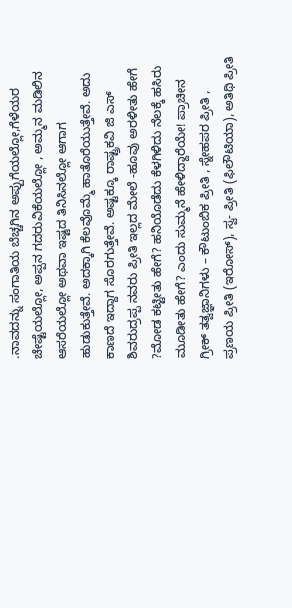.ನಾವದನ್ನು ಸಂಗಾತಿಯ ಬೆಚ್ಚಗಿನ ಅಪ್ಪುಗೆಯಲ್ಲೋ,ಗೆಳೆಯರ ಚೇಷ್ಟೆಯಲ್ಲೋ, ಅಪ್ಪನ ಗದರುವಿಕೆಯಲ್ಲೋ , ಅಮ್ಮನ ಮಡಿಲಿನ ಆಸರೆಯಲ್ಲೋ ಅಥವಾ ಇಷ್ಟದ ತಿನಿಸಿನಲ್ಲೋ ಆಗಾಗ ಹುಡುಕುತ್ತೇವೆ. ಅದಕ್ಕಾಗಿ ಕೆಲವೊಮ್ಮೆ ಹಾತೊರೆಯುತ್ತೇವೆ. ಅದು ಕಾಣದೆ ಇದ್ದಾಗ ಸೊರಗುತ್ತೇವೆ. ಅಷ್ಟಕ್ಕೂ ರಾಷ್ಟ್ರಕವಿ ಜಿ ಎಸ್ ಶಿವರುದ್ರಪ್ಪ ನವರು ಪ್ರೀತಿ ಇಲ್ಲದ ಮೇಲೆ -ಹೂವು ಅರಳೀತು ಹೇಗೆ ?ಮೋಡ ಕಟ್ಟೀತು ಹೇಗೆ? ಹನಿಯೊಡೆದು ಕೆಳಗಿಳಿದು ನೆಲಕ್ಕೆ ಹಸಿರು ಮೂಡೀತು ಹೇಗೆ? ಎಂದು ಸುಮ್ಮನೆ ಹೇಳಿದ್ದಾರೆಯೇ! ಪ್ರಾಚೀನ ಗ್ರೀಕ್ ತತ್ವಜ್ಞಾನಿಗಳು – ಕೌಟುಂಬಿಕ ಪ್ರೀತಿ , ಸ್ನೇಹಪರ ಪ್ರೀತಿ , ಪ್ರಣಯ ಪ್ರೀತಿ (ಇರೋಸ್), ಸ್ವ- ಪ್ರೀತಿ (ಫಿಲೌಟಿಯಾ), ಅತಿಥಿ ಪ್ರೀತಿ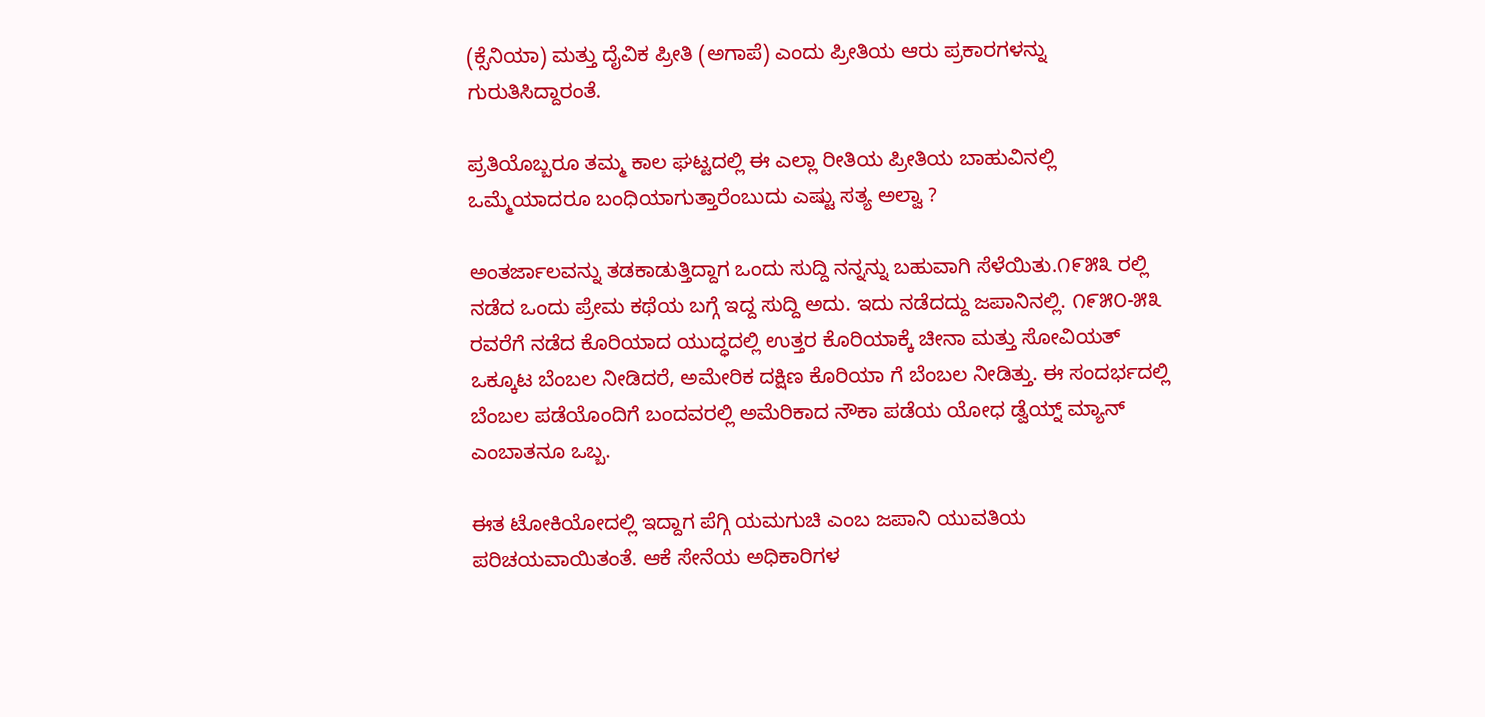(ಕ್ಸೆನಿಯಾ) ಮತ್ತು ದೈವಿಕ ಪ್ರೀತಿ (ಅಗಾಪೆ) ಎಂದು ಪ್ರೀತಿಯ ಆರು ಪ್ರಕಾರಗಳನ್ನು ಗುರುತಿಸಿದ್ದಾರಂತೆ.

ಪ್ರತಿಯೊಬ್ಬರೂ ತಮ್ಮ ಕಾಲ ಘಟ್ಟದಲ್ಲಿ ಈ ಎಲ್ಲಾ ರೀತಿಯ ಪ್ರೀತಿಯ ಬಾಹುವಿನಲ್ಲಿ ಒಮ್ಮೆಯಾದರೂ ಬಂಧಿಯಾಗುತ್ತಾರೆಂಬುದು ಎಷ್ಟು ಸತ್ಯ ಅಲ್ವಾ ?

ಅಂತರ್ಜಾಲವನ್ನು ತಡಕಾಡುತ್ತಿದ್ದಾಗ ಒಂದು ಸುದ್ದಿ ನನ್ನನ್ನು ಬಹುವಾಗಿ ಸೆಳೆಯಿತು.೧೯೫೩ ರಲ್ಲಿ ನಡೆದ ಒಂದು ಪ್ರೇಮ ಕಥೆಯ ಬಗ್ಗೆ ಇದ್ದ ಸುದ್ದಿ ಅದು. ಇದು ನಡೆದದ್ದು ಜಪಾನಿನಲ್ಲಿ. ೧೯೫೦-೫೩ ರವರೆಗೆ ನಡೆದ ಕೊರಿಯಾದ ಯುದ್ಧದಲ್ಲಿ ಉತ್ತರ ಕೊರಿಯಾಕ್ಕೆ ಚೀನಾ ಮತ್ತು ಸೋವಿಯತ್ ಒಕ್ಕೂಟ ಬೆಂಬಲ ನೀಡಿದರೆ, ಅಮೇರಿಕ ದಕ್ಷಿಣ ಕೊರಿಯಾ ಗೆ ಬೆಂಬಲ ನೀಡಿತ್ತು. ಈ ಸಂದರ್ಭದಲ್ಲಿ ಬೆಂಬಲ ಪಡೆಯೊಂದಿಗೆ ಬಂದವರಲ್ಲಿ ಅಮೆರಿಕಾದ ನೌಕಾ ಪಡೆಯ ಯೋಧ ಡ್ವೆಯ್ನ್ ಮ್ಯಾನ್ ಎಂಬಾತನೂ ಒಬ್ಬ.

ಈತ ಟೋಕಿಯೋದಲ್ಲಿ ಇದ್ದಾಗ ಪೆಗ್ಗಿ ಯಮಗುಚಿ ಎಂಬ ಜಪಾನಿ ಯುವತಿಯ ಪರಿಚಯವಾಯಿತಂತೆ. ಆಕೆ ಸೇನೆಯ ಅಧಿಕಾರಿಗಳ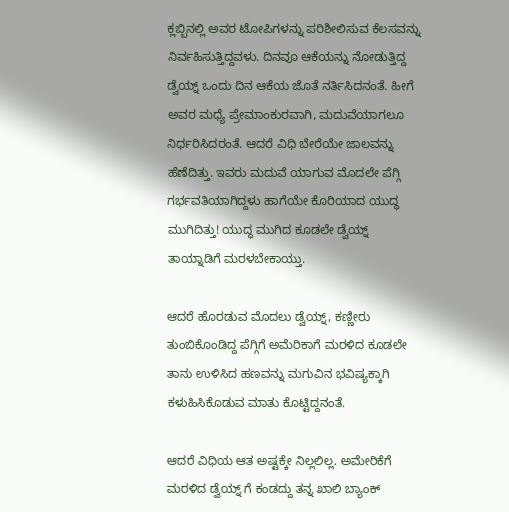ಕ್ಲಬ್ಬಿನಲ್ಲಿ ಅವರ ಟೋಪಿಗಳನ್ನು ಪರಿಶೀಲಿಸುವ ಕೆಲಸವನ್ನು ನಿರ್ವಹಿಸುತ್ತಿದ್ದವಳು. ದಿನವೂ ಆಕೆಯನ್ನು ನೋಡುತ್ತಿದ್ದ ಡ್ವೆಯ್ನ್ ಒಂದು ದಿನ ಆಕೆಯ ಜೊತೆ ನರ್ತಿಸಿದನಂತೆ. ಹೀಗೆ ಅವರ ಮಧ್ಯೆ ಪ್ರೇಮಾಂಕುರವಾಗಿ, ಮದುವೆಯಾಗಲೂ ನಿರ್ಧರಿಸಿದರಂತೆ. ಆದರೆ ವಿಧಿ ಬೇರೆಯೇ ಜಾಲವನ್ನು ಹೆಣೆದಿತ್ತು. ಇವರು ಮದುವೆ ಯಾಗುವ ಮೊದಲೇ ಪೆಗ್ಗಿ ಗರ್ಭವತಿಯಾಗಿದ್ದಳು ಹಾಗೆಯೇ ಕೊರಿಯಾದ ಯುದ್ಧ ಮುಗಿದಿತ್ತು! ಯುದ್ಧ ಮುಗಿದ ಕೂಡಲೇ ಡ್ವೆಯ್ನ್ ತಾಯ್ನಾಡಿಗೆ ಮರಳಬೇಕಾಯ್ತು.

ಆದರೆ ಹೊರಡುವ ಮೊದಲು ಡ್ವೆಯ್ನ್, ಕಣ್ಣೀರು ತುಂಬಿಕೊಂಡಿದ್ದ ಪೆಗ್ಗಿಗೆ ಅಮೆರಿಕಾಗೆ ಮರಳಿದ ಕೂಡಲೇ ತಾನು ಉಳಿಸಿದ ಹಣವನ್ನು ಮಗುವಿನ ಭವಿಷ್ಯಕ್ಕಾಗಿ ಕಳುಹಿಸಿಕೊಡುವ ಮಾತು ಕೊಟ್ಟಿದ್ದನಂತೆ.

ಆದರೆ ವಿಧಿಯ ಆತ ಅಷ್ಟಕ್ಕೇ ನಿಲ್ಲಲಿಲ್ಲ. ಅಮೇರಿಕೆಗೆ ಮರಳಿದ ಡ್ವೆಯ್ನ್ ಗೆ ಕಂಡದ್ದು ತನ್ನ ಖಾಲಿ ಬ್ಯಾಂಕ್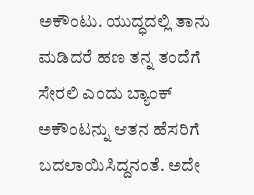ಅಕೌಂಟು. ಯುದ್ಧದಲ್ಲಿ ತಾನು ಮಡಿದರೆ ಹಣ ತನ್ನ ತಂದೆಗೆ ಸೇರಲಿ ಎಂದು ಬ್ಯಾಂಕ್ ಅಕೌಂಟನ್ನು ಆತನ ಹೆಸರಿಗೆ ಬದಲಾಯಿಸಿದ್ದನಂತೆ. ಅದೇ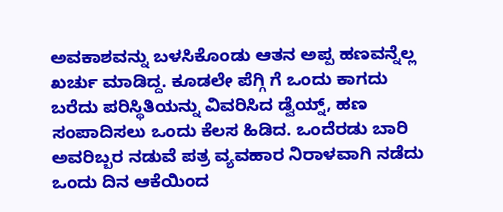ಅವಕಾಶವನ್ನು ಬಳಸಿಕೊಂಡು ಆತನ ಅಪ್ಪ ಹಣವನ್ನೆಲ್ಲ ಖರ್ಚು ಮಾಡಿದ್ದ. ಕೂಡಲೇ ಪೆಗ್ಗಿ ಗೆ ಒಂದು ಕಾಗದು ಬರೆದು ಪರಿಸ್ಥಿತಿಯನ್ನು ವಿವರಿಸಿದ ಡ್ವೆಯ್ನ್, ಹಣ ಸಂಪಾದಿಸಲು ಒಂದು ಕೆಲಸ ಹಿಡಿದ. ಒಂದೆರಡು ಬಾರಿ ಅವರಿಬ್ಬರ ನಡುವೆ ಪತ್ರ ವ್ಯವಹಾರ ನಿರಾಳವಾಗಿ ನಡೆದು ಒಂದು ದಿನ ಆಕೆಯಿಂದ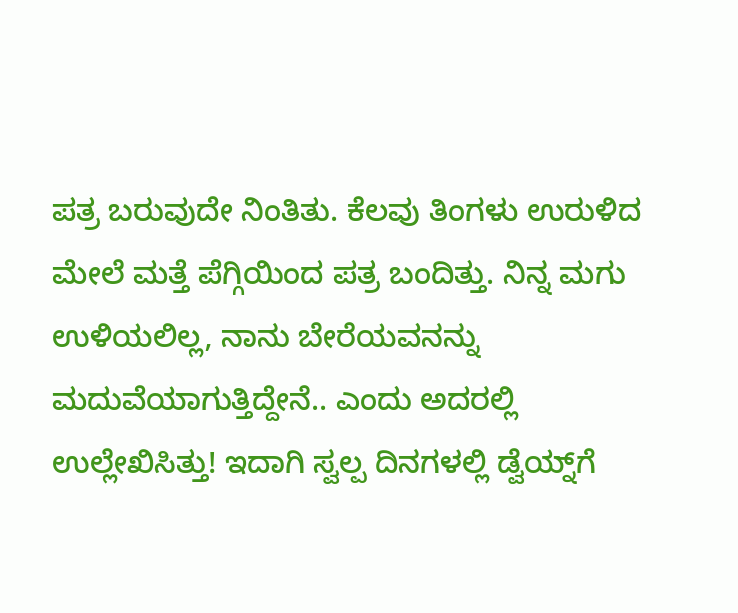ಪತ್ರ ಬರುವುದೇ ನಿಂತಿತು. ಕೆಲವು ತಿಂಗಳು ಉರುಳಿದ ಮೇಲೆ ಮತ್ತೆ ಪೆಗ್ಗಿಯಿಂದ ಪತ್ರ ಬಂದಿತ್ತು. ನಿನ್ನ ಮಗು ಉಳಿಯಲಿಲ್ಲ, ನಾನು ಬೇರೆಯವನನ್ನು ಮದುವೆಯಾಗುತ್ತಿದ್ದೇನೆ.. ಎಂದು ಅದರಲ್ಲಿ ಉಲ್ಲೇಖಿಸಿತ್ತು! ಇದಾಗಿ ಸ್ವಲ್ಪ ದಿನಗಳಲ್ಲಿ ಡ್ವೆಯ್ನ್‌ಗೆ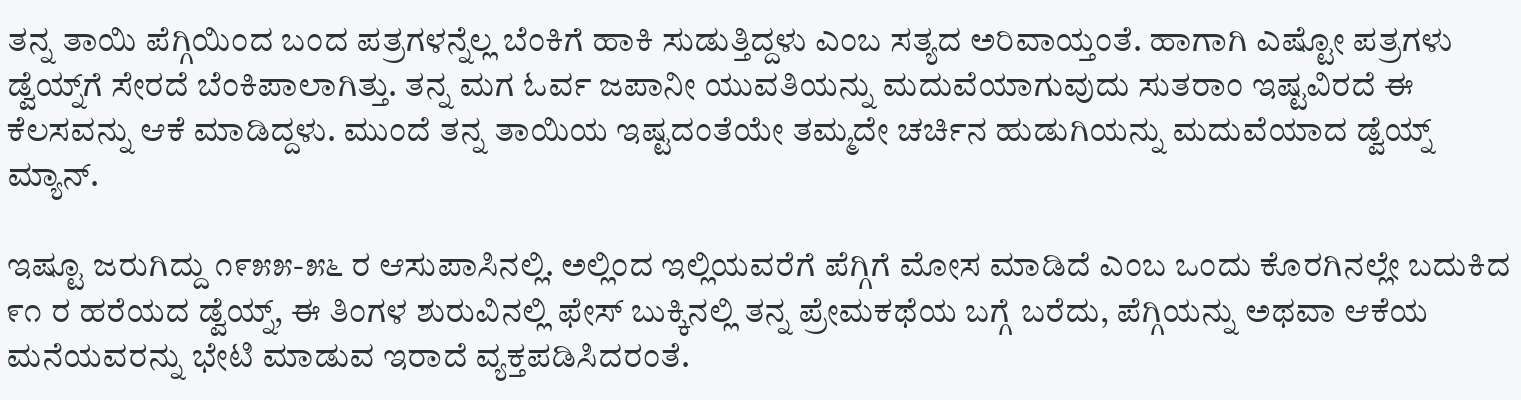ತನ್ನ ತಾಯಿ ಪೆಗ್ಗಿಯಿಂದ ಬಂದ ಪತ್ರಗಳನ್ನೆಲ್ಲ ಬೆಂಕಿಗೆ ಹಾಕಿ ಸುಡುತ್ತಿದ್ದಳು ಎಂಬ ಸತ್ಯದ ಅರಿವಾಯ್ತಂತೆ. ಹಾಗಾಗಿ ಎಷ್ಟೋ ಪತ್ರಗಳು ಡ್ವೆಯ್ನ್‌ಗೆ ಸೇರದೆ ಬೆಂಕಿಪಾಲಾಗಿತ್ತು. ತನ್ನ ಮಗ ಓರ್ವ ಜಪಾನೀ ಯುವತಿಯನ್ನು ಮದುವೆಯಾಗುವುದು ಸುತರಾಂ ಇಷ್ಟವಿರದೆ ಈ ಕೆಲಸವನ್ನು ಆಕೆ ಮಾಡಿದ್ದಳು. ಮುಂದೆ ತನ್ನ ತಾಯಿಯ ಇಷ್ಟದಂತೆಯೇ ತಮ್ಮದೇ ಚರ್ಚಿನ ಹುಡುಗಿಯನ್ನು ಮದುವೆಯಾದ ಡ್ವೆಯ್ನ್ ಮ್ಯಾನ್.

ಇಷ್ಟೂ ಜರುಗಿದ್ದು ೧೯೫೫-೫೬ ರ ಆಸುಪಾಸಿನಲ್ಲಿ. ಅಲ್ಲಿಂದ ಇಲ್ಲಿಯವರೆಗೆ ಪೆಗ್ಗಿಗೆ ಮೋಸ ಮಾಡಿದೆ ಎಂಬ ಒಂದು ಕೊರಗಿನಲ್ಲೇ ಬದುಕಿದ ೯೧ ರ ಹರೆಯದ ಡ್ವೆಯ್ನ್, ಈ ತಿಂಗಳ ಶುರುವಿನಲ್ಲಿ ಫೇಸ್ ಬುಕ್ಕಿನಲ್ಲಿ ತನ್ನ ಪ್ರೇಮಕಥೆಯ ಬಗ್ಗೆ ಬರೆದು, ಪೆಗ್ಗಿಯನ್ನು ಅಥವಾ ಆಕೆಯ ಮನೆಯವರನ್ನು ಭೇಟಿ ಮಾಡುವ ಇರಾದೆ ವ್ಯಕ್ತಪಡಿಸಿದರಂತೆ.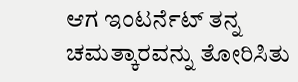ಆಗ ಇಂಟರ್ನೆಟ್ ತನ್ನ ಚಮತ್ಕಾರವನ್ನು ತೋರಿಸಿತು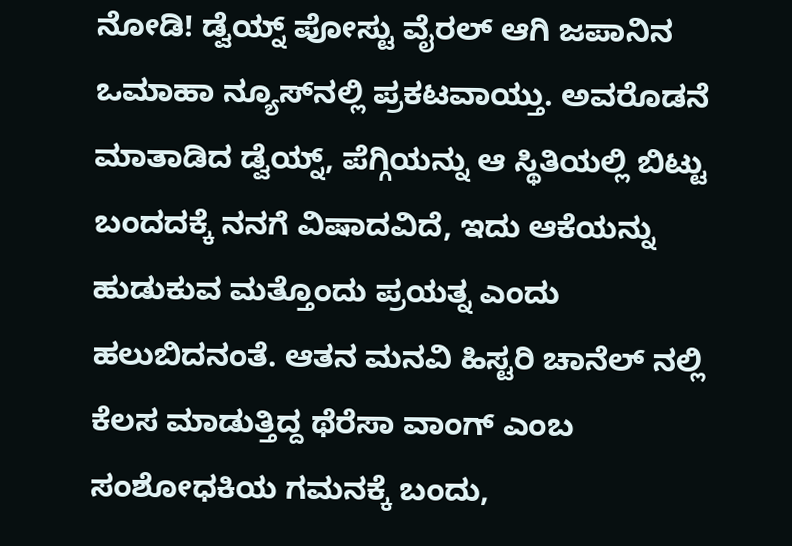ನೋಡಿ! ಡ್ವೆಯ್ನ್ ಪೋಸ್ಟು ವೈರಲ್ ಆಗಿ ಜಪಾನಿನ ಒಮಾಹಾ ನ್ಯೂಸ್‌ನಲ್ಲಿ ಪ್ರಕಟವಾಯ್ತು. ಅವರೊಡನೆ ಮಾತಾಡಿದ ಡ್ವೆಯ್ನ್, ಪೆಗ್ಗಿಯನ್ನು ಆ ಸ್ಥಿತಿಯಲ್ಲಿ ಬಿಟ್ಟು ಬಂದದಕ್ಕೆ ನನಗೆ ವಿಷಾದವಿದೆ, ಇದು ಆಕೆಯನ್ನು ಹುಡುಕುವ ಮತ್ತೊಂದು ಪ್ರಯತ್ನ ಎಂದು ಹಲುಬಿದನಂತೆ. ಆತನ ಮನವಿ ಹಿಸ್ಟರಿ ಚಾನೆಲ್ ನಲ್ಲಿ ಕೆಲಸ ಮಾಡುತ್ತಿದ್ದ ಥೆರೆಸಾ ವಾಂಗ್ ಎಂಬ ಸಂಶೋಧಕಿಯ ಗಮನಕ್ಕೆ ಬಂದು,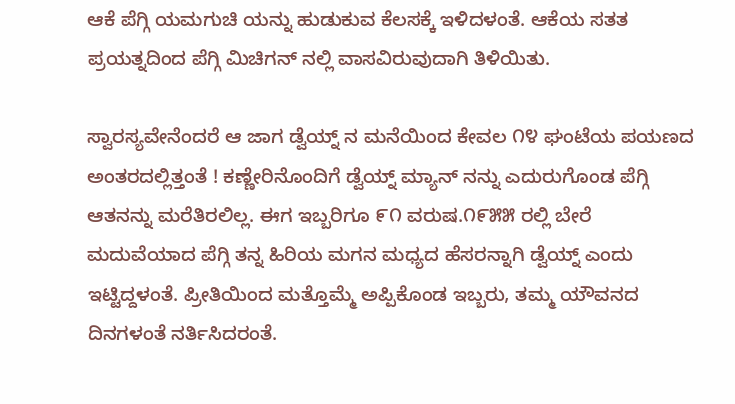ಆಕೆ ಪೆಗ್ಗಿ ಯಮಗುಚಿ ಯನ್ನು ಹುಡುಕುವ ಕೆಲಸಕ್ಕೆ ಇಳಿದಳಂತೆ. ಆಕೆಯ ಸತತ ಪ್ರಯತ್ನದಿಂದ ಪೆಗ್ಗಿ ಮಿಚಿಗನ್ ನಲ್ಲಿ ವಾಸವಿರುವುದಾಗಿ ತಿಳಿಯಿತು.

ಸ್ವಾರಸ್ಯವೇನೆಂದರೆ ಆ ಜಾಗ ಡ್ವೆಯ್ನ್ ನ ಮನೆಯಿಂದ ಕೇವಲ ೧೪ ಘಂಟೆಯ ಪಯಣದ ಅಂತರದಲ್ಲಿತ್ತಂತೆ ! ಕಣ್ಣೇರಿನೊಂದಿಗೆ ಡ್ವೆಯ್ನ್ ಮ್ಯಾನ್ ನನ್ನು ಎದುರುಗೊಂಡ ಪೆಗ್ಗಿ ಆತನನ್ನು ಮರೆತಿರಲಿಲ್ಲ. ಈಗ ಇಬ್ಬರಿಗೂ ೯೧ ವರುಷ.೧೯೫೫ ರಲ್ಲಿ ಬೇರೆ ಮದುವೆಯಾದ ಪೆಗ್ಗಿ ತನ್ನ ಹಿರಿಯ ಮಗನ ಮಧ್ಯದ ಹೆಸರನ್ನಾಗಿ ಡ್ವೆಯ್ನ್ ಎಂದು ಇಟ್ಟಿದ್ದಳಂತೆ. ಪ್ರೀತಿಯಿಂದ ಮತ್ತೊಮ್ಮೆ ಅಪ್ಪಿಕೊಂಡ ಇಬ್ಬರು, ತಮ್ಮ ಯೌವನದ ದಿನಗಳಂತೆ ನರ್ತಿಸಿದರಂತೆ.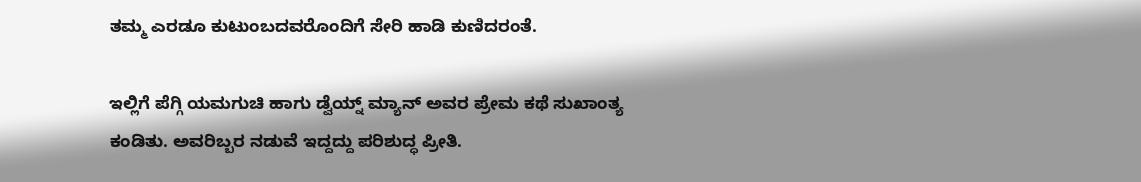ತಮ್ಮ ಎರಡೂ ಕುಟುಂಬದವರೊಂದಿಗೆ ಸೇರಿ ಹಾಡಿ ಕುಣಿದರಂತೆ.

ಇಲ್ಲಿಗೆ ಪೆಗ್ಗಿ ಯಮಗುಚಿ ಹಾಗು ಡ್ವೆಯ್ನ್ ಮ್ಯಾನ್ ಅವರ ಪ್ರೇಮ ಕಥೆ ಸುಖಾಂತ್ಯ ಕಂಡಿತು. ಅವರಿಬ್ಬರ ನಡುವೆ ಇದ್ದದ್ದು ಪರಿಶುದ್ಧ ಪ್ರೀತಿ.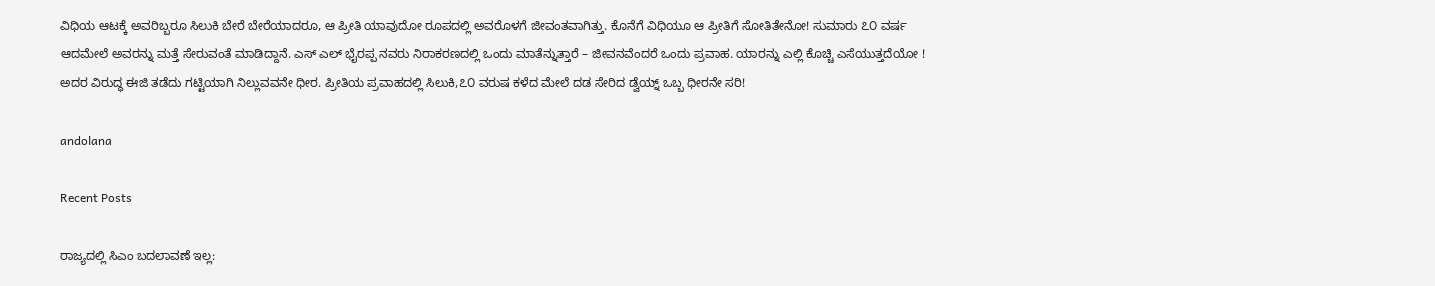ವಿಧಿಯ ಆಟಕ್ಕೆ ಅವರಿಬ್ಬರೂ ಸಿಲುಕಿ ಬೇರೆ ಬೇರೆಯಾದರೂ, ಆ ಪ್ರೀತಿ ಯಾವುದೋ ರೂಪದಲ್ಲಿ ಅವರೊಳಗೆ ಜೀವಂತವಾಗಿತ್ತು. ಕೊನೆಗೆ ವಿಧಿಯೂ ಆ ಪ್ರೀತಿಗೆ ಸೋತಿತೇನೋ! ಸುಮಾರು ೭೦ ವರ್ಷ ಆದಮೇಲೆ ಅವರನ್ನು ಮತ್ತೆ ಸೇರುವಂತೆ ಮಾಡಿದ್ದಾನೆ. ಎಸ್ ಎಲ್ ಭೈರಪ್ಪ ನವರು ನಿರಾಕರಣದಲ್ಲಿ ಒಂದು ಮಾತೆನ್ನುತ್ತಾರೆ – ಜೀವನವೆಂದರೆ ಒಂದು ಪ್ರವಾಹ. ಯಾರನ್ನು ಎಲ್ಲಿ ಕೊಚ್ಚಿ ಎಸೆಯುತ್ತದೆಯೋ ! ಅದರ ವಿರುದ್ಧ ಈಜಿ ತಡೆದು ಗಟ್ಟಿಯಾಗಿ ನಿಲ್ಲುವವನೇ ಧೀರ. ಪ್ರೀತಿಯ ಪ್ರವಾಹದಲ್ಲಿ ಸಿಲುಕಿ,೭೦ ವರುಷ ಕಳೆದ ಮೇಲೆ ದಡ ಸೇರಿದ ಡ್ವೆಯ್ನ್ ಒಬ್ಬ ಧೀರನೇ ಸರಿ!

andolana

Recent Posts

ರಾಜ್ಯದಲ್ಲಿ ಸಿಎಂ ಬದಲಾವಣೆ ಇಲ್ಲ: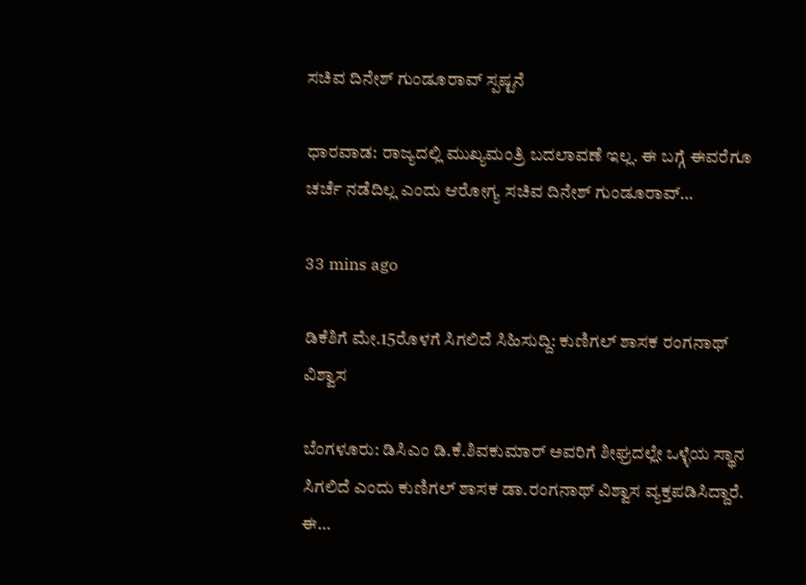ಸಚಿವ ದಿನೇಶ್‌ ಗುಂಡೂರಾವ್‌ ಸ್ಪಷ್ಟನೆ

ಧಾರವಾಡ: ರಾಜ್ಯದಲ್ಲಿ ಮುಖ್ಯಮಂತ್ರಿ ಬದಲಾವಣೆ ಇಲ್ಲ. ಈ ಬಗ್ಗೆ ಈವರೆಗೂ ಚರ್ಚೆ ನಡೆದಿಲ್ಲ ಎಂದು ಆರೋಗ್ಯ ಸಚಿವ ದಿನೇಶ್‌ ಗುಂಡೂರಾವ್‌…

33 mins ago

ಡಿಕೆಶಿಗೆ ಮೇ.15ರೊಳಗೆ ಸಿಗಲಿದೆ ಸಿಹಿಸುದ್ದಿ: ಕುಣಿಗಲ್‌ ಶಾಸಕ ರಂಗನಾಥ್‌ ವಿಶ್ವಾಸ

ಬೆಂಗಳೂರು: ಡಿಸಿಎಂ ಡಿ.ಕೆ.ಶಿವಕುಮಾರ್‌ ಅವರಿಗೆ ಶೀಘ್ರದಲ್ಲೇ ಒಳ್ಳೆಯ ಸ್ಥಾನ ಸಿಗಲಿದೆ ಎಂದು ಕುಣಿಗಲ್‌ ಶಾಸಕ ಡಾ.ರಂಗನಾಥ್ ವಿಶ್ವಾಸ ವ್ಯಕ್ತಪಡಿಸಿದ್ದಾರೆ. ಈ…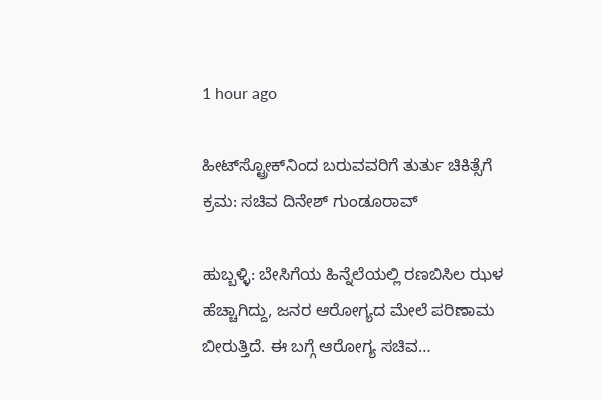1 hour ago

ಹೀಟ್‌ಸ್ಟ್ರೋಕ್‌ನಿಂದ ಬರುವವರಿಗೆ ತುರ್ತು ಚಿಕಿತ್ಸೆಗೆ ಕ್ರಮ: ಸಚಿವ ದಿನೇಶ್‌ ಗುಂಡೂರಾವ್‌

ಹುಬ್ಬಳ್ಳಿ: ಬೇಸಿಗೆಯ ಹಿನ್ನೆಲೆಯಲ್ಲಿ ರಣಬಿಸಿಲ ಝಳ ಹೆಚ್ಚಾಗಿದ್ದು, ಜನರ ಆರೋಗ್ಯದ ಮೇಲೆ ಪರಿಣಾಮ ಬೀರುತ್ತಿದೆ. ಈ ಬಗ್ಗೆ ಆರೋಗ್ಯ ಸಚಿವ…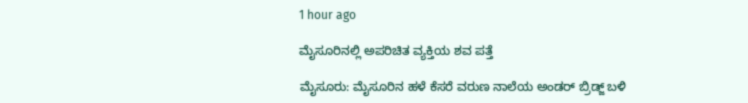1 hour ago

ಮೈಸೂರಿನಲ್ಲಿ ಅಪರಿಚಿತ ವ್ಯಕ್ತಿಯ ಶವ ಪತ್ತೆ

ಮೈಸೂರು: ಮೈಸೂರಿನ ಹಳೆ ಕೆಸರೆ ವರುಣ ನಾಲೆಯ ಅಂಡರ್‌ ಬ್ರಿಡ್ಜ್‌ ಬಳಿ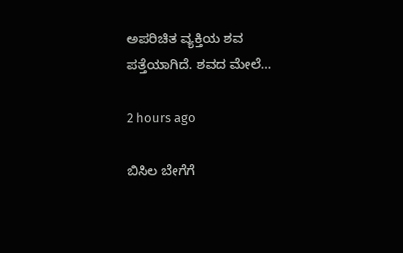ಅಪರಿಚಿತ ವ್ಯಕ್ತಿಯ ಶವ ಪತ್ತೆಯಾಗಿದೆ. ಶವದ ಮೇಲೆ…

2 hours ago

ಬಿಸಿಲ ಬೇಗೆಗೆ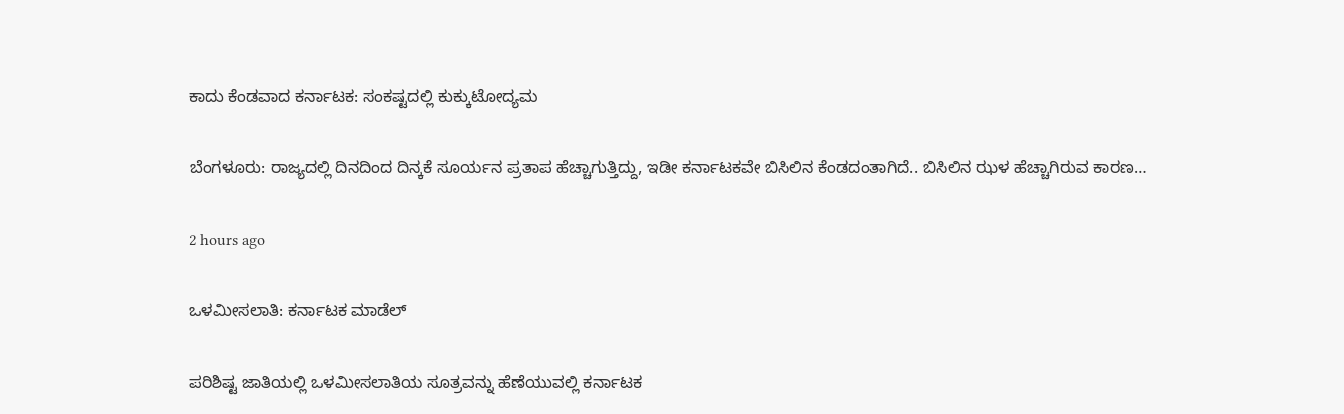ಕಾದು ಕೆಂಡವಾದ ಕರ್ನಾಟಕ: ಸಂಕಷ್ಟದಲ್ಲಿ ಕುಕ್ಕುಟೋದ್ಯಮ

ಬೆಂಗಳೂರು: ರಾಜ್ಯದಲ್ಲಿ ದಿನದಿಂದ ದಿನ್ಕಕೆ ಸೂರ್ಯನ ಪ್ರತಾಪ ಹೆಚ್ಚಾಗುತ್ತಿದ್ದು, ಇಡೀ ಕರ್ನಾಟಕವೇ ಬಿಸಿಲಿನ ಕೆಂಡದಂತಾಗಿದೆ.. ಬಿಸಿಲಿನ ಝಳ ಹೆಚ್ಚಾಗಿರುವ ಕಾರಣ…

2 hours ago

ಒಳಮೀಸಲಾತಿ: ಕರ್ನಾಟಕ ಮಾಡೆಲ್

ಪರಿಶಿಷ್ಟ ಜಾತಿಯಲ್ಲಿ ಒಳಮೀಸಲಾತಿಯ ಸೂತ್ರವನ್ನು ಹೆಣೆಯುವಲ್ಲಿ ಕರ್ನಾಟಕ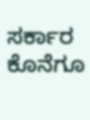ಸರ್ಕಾರ ಕೊನೆಗೂ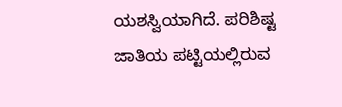ಯಶಸ್ವಿಯಾಗಿದೆ. ಪರಿಶಿಷ್ಟ ಜಾತಿಯ ಪಟ್ಟಿಯಲ್ಲಿರುವ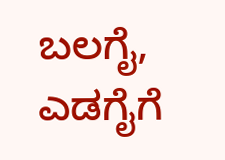ಬಲಗೈ, ಎಡಗೈಗೆ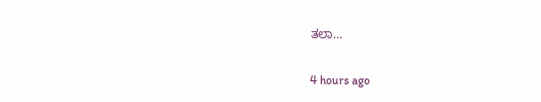ತಲಾ…

4 hours ago